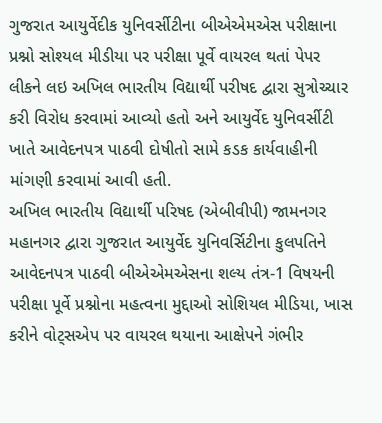ગુજરાત આયુર્વેદીક યુનિવર્સીટીના બીએએમએસ પરીક્ષાના પ્રશ્નો સોશ્યલ મીડીયા પર પરીક્ષા પૂર્વે વાયરલ થતાં પેપર લીકને લઇ અખિલ ભારતીય વિદ્યાર્થી પરીષદ દ્વારા સુત્રોચ્ચાર કરી વિરોધ કરવામાં આવ્યો હતો અને આયુર્વેદ યુનિવર્સીટી ખાતે આવેદનપત્ર પાઠવી દોષીતો સામે કડક કાર્યવાહીની માંગણી કરવામાં આવી હતી.
અખિલ ભારતીય વિદ્યાર્થી પરિષદ (એબીવીપી) જામનગર મહાનગર દ્વારા ગુજરાત આયુર્વેદ યુનિવર્સિટીના કુલપતિને આવેદનપત્ર પાઠવી બીએએમએસના શલ્ય તંત્ર-1 વિષયની પરીક્ષા પૂર્વે પ્રશ્નોના મહત્વના મુદ્દાઓ સોશિયલ મીડિયા, ખાસ કરીને વોટ્સએપ પર વાયરલ થયાના આક્ષેપને ગંભીર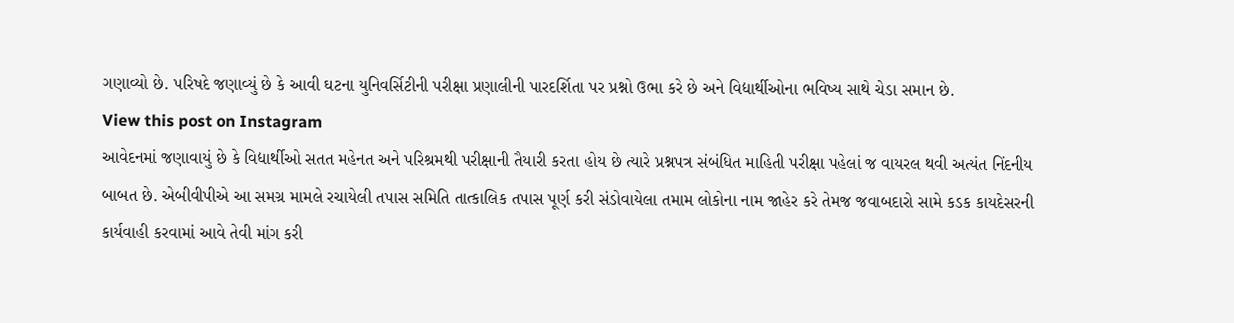ગણાવ્યો છે. પરિષદે જણાવ્યું છે કે આવી ઘટના યુનિવર્સિટીની પરીક્ષા પ્રણાલીની પારદર્શિતા પર પ્રશ્નો ઉભા કરે છે અને વિદ્યાર્થીઓના ભવિષ્ય સાથે ચેડા સમાન છે.
View this post on Instagram
આવેદનમાં જણાવાયું છે કે વિદ્યાર્થીઓ સતત મહેનત અને પરિશ્રમથી પરીક્ષાની તૈયારી કરતા હોય છે ત્યારે પ્રશ્નપત્ર સંબંધિત માહિતી પરીક્ષા પહેલાં જ વાયરલ થવી અત્યંત નિંદનીય બાબત છે. એબીવીપીએ આ સમગ્ર મામલે રચાયેલી તપાસ સમિતિ તાત્કાલિક તપાસ પૂર્ણ કરી સંડોવાયેલા તમામ લોકોના નામ જાહેર કરે તેમજ જવાબદારો સામે કડક કાયદેસરની કાર્યવાહી કરવામાં આવે તેવી માંગ કરી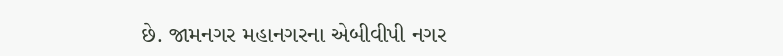છે. જામનગર મહાનગરના એબીવીપી નગર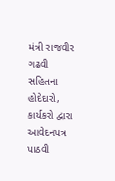મંત્રી રાજવીર ગઢવી સહિતના હોદેદારો, કાર્યકરો દ્વારા આવેદનપત્ર પાઠવી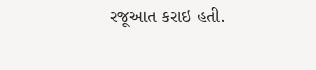રજૂઆત કરાઇ હતી.